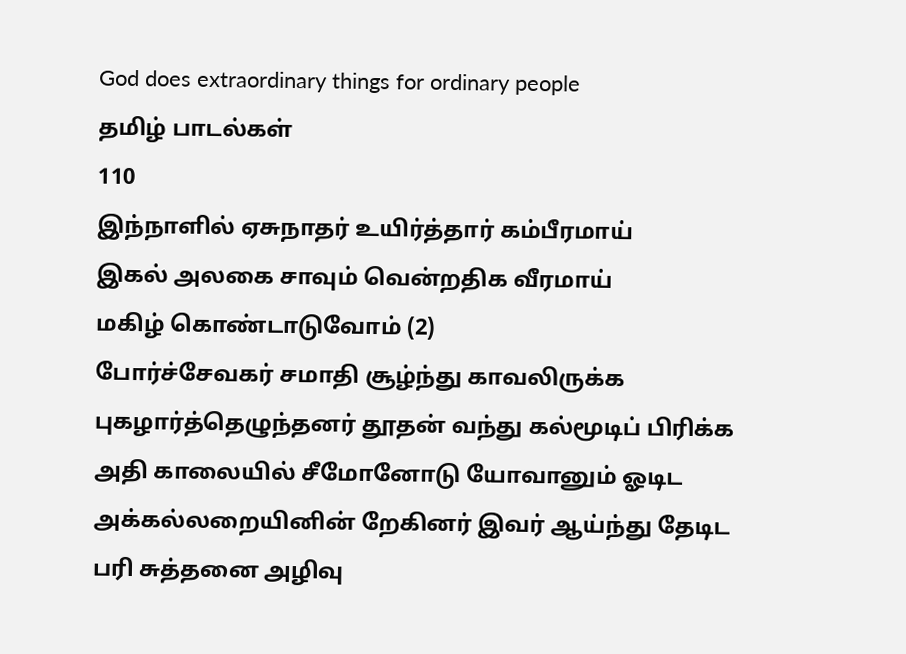God does extraordinary things for ordinary people
தமிழ் பாடல்கள்
110
இந்நாளில் ஏசுநாதர் உயிர்த்தார் கம்பீரமாய்
இகல் அலகை சாவும் வென்றதிக வீரமாய்
மகிழ் கொண்டாடுவோம் (2)
போர்ச்சேவகர் சமாதி சூழ்ந்து காவலிருக்க
புகழார்த்தெழுந்தனர் தூதன் வந்து கல்மூடிப் பிரிக்க
அதி காலையில் சீமோனோடு யோவானும் ஓடிட
அக்கல்லறையினின் றேகினர் இவர் ஆய்ந்து தேடிட
பரி சுத்தனை அழிவு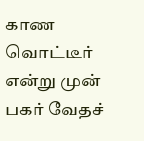காண வொட்டீர் என்று முன்
பகர் வேதச்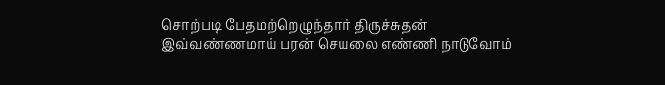சொற்படி பேதமற்றெழுந்தார் திருச்சுதன்
இவ்வண்ணமாய் பரன் செயலை எண்ணி நாடுவோம்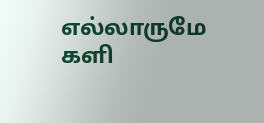எல்லாருமே களி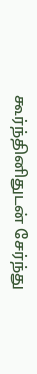கூர்ந்தினிதுடன் சேர்ந்து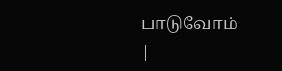பாடுவோம்
|